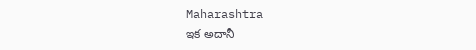Maharashtra
ఇక అదానీ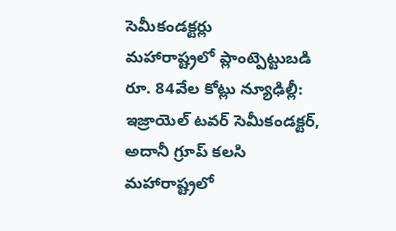సెమీకండక్టర్లు
మహారాష్ట్రలో ప్లాంట్పెట్టుబడి రూ. 84వేల కోట్లు న్యూఢిల్లీ: ఇజ్రాయెల్ టవర్ సెమీకండక్టర్, అదానీ గ్రూప్ కలసి మహారాష్ట్రలో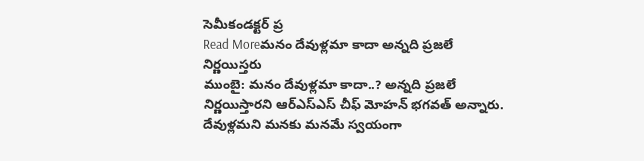సెమీకండక్టర్ ప్ర
Read Moreమనం దేవుళ్లమా కాదా అన్నది ప్రజలే నిర్ణయిస్తరు
ముంబై: మనం దేవుళ్లమా కాదా..? అన్నది ప్రజలే నిర్ణయిస్తారని ఆర్ఎస్ఎస్ చీఫ్ మోహన్ భగవత్ అన్నారు. దేవుళ్లమని మనకు మనమే స్వయంగా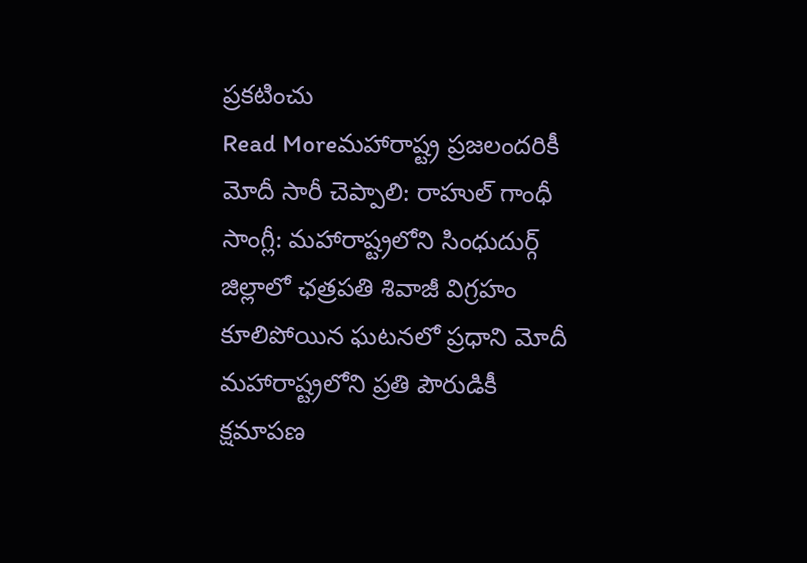ప్రకటించు
Read Moreమహారాష్ట్ర ప్రజలందరికీ మోదీ సారీ చెప్పాలి: రాహుల్ గాంధీ
సాంగ్లీ: మహారాష్ట్రలోని సింధుదుర్గ్ జిల్లాలో ఛత్రపతి శివాజీ విగ్రహం కూలిపోయిన ఘటనలో ప్రధాని మోదీ మహారాష్ట్రలోని ప్రతి పౌరుడికీ క్షమాపణ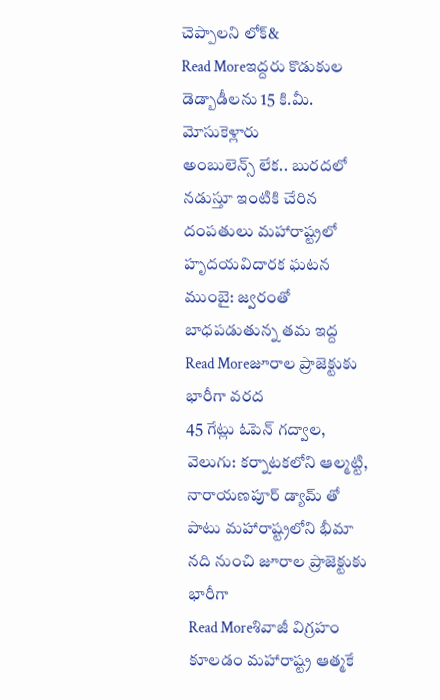చెప్పాలని లోక్&
Read Moreఇద్దరు కొడుకుల డెడ్బాడీలను 15 కి.మీ. మోసుకెళ్లారు
అంబులెన్స్ లేక.. బురదలో నడుస్తూ ఇంటికి చేరిన దంపతులు మహారాష్ట్రలో హృదయవిదారక ఘటన ముంబై: జ్వరంతో బాధపడుతున్న తమ ఇద్ద
Read Moreజూరాల ప్రాజెక్టుకు భారీగా వరద
45 గేట్లు ఓపెన్ గద్వాల, వెలుగు: కర్నాటకలోని ఆల్మట్టి, నారాయణపూర్ డ్యామ్ తో పాటు మహారాష్ట్రలోని భీమా నది నుంచి జూరాల ప్రాజెక్టుకు భారీగా
Read Moreశివాజీ విగ్రహం కూలడం మహారాష్ట్ర ఆత్మకే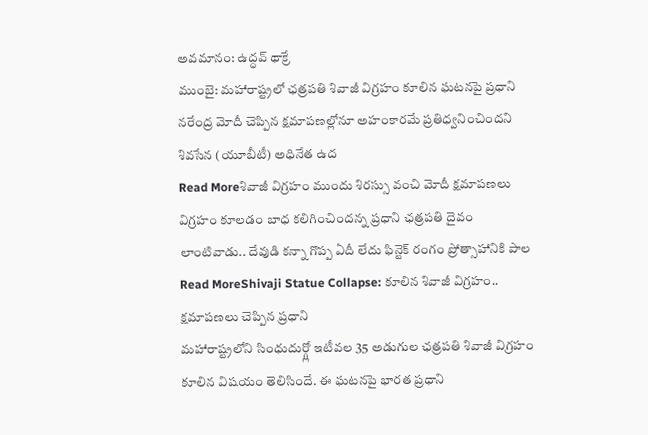అవమానం: ఉద్ధవ్ థాక్రే
ముంబై: మహారాష్ట్రలో ఛత్రపతి శివాజీ విగ్రహం కూలిన ఘటనపై ప్రధాని నరేంద్ర మోదీ చెప్పిన క్షమాపణల్లోనూ అహంకారమే ప్రతిధ్వనించిందని శివసేన (యూబీటీ) అధినేత ఉద
Read Moreశివాజీ విగ్రహం ముందు శిరస్సు వంచి మోదీ క్షమాపణలు
విగ్రహం కూలడం బాధ కలిగించిందన్న ప్రధాని ఛత్రపతి దైవం లాంటివాడు.. దేవుడి కన్నా గొప్ప ఏదీ లేదు ఫిన్టెక్ రంగం ప్రోత్సాహానికి పాల
Read MoreShivaji Statue Collapse: కూలిన శివాజీ విగ్రహం.. క్షమాపణలు చెప్పిన ప్రధాని
మహారాష్ట్రలోని సింధుదుర్గ్లో ఇటీవల 35 అడుగుల ఛత్రపతి శివాజీ విగ్రహం కూలిన విషయం తెలిసిందే. ఈ ఘటనపై భారత ప్రధాని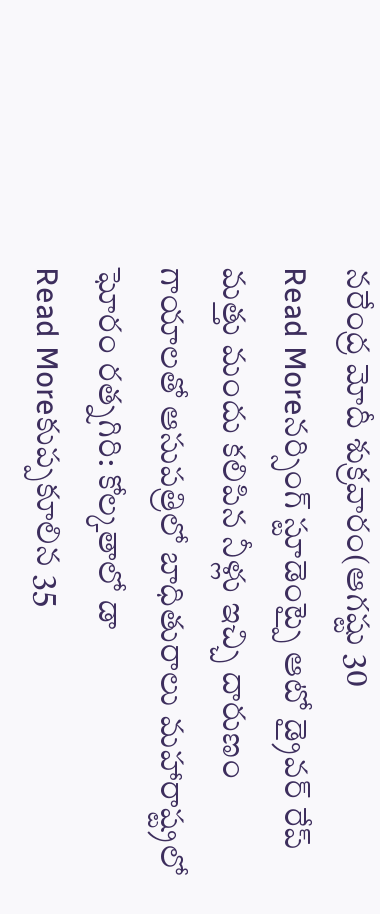నరేంద్ర మోదీ శుక్రవారం(ఆగష్టు 30
Read Moreనర్సింగ్ స్టూడెంట్పై ఆటో డ్రైవర్ రేప్
మత్తు మందు కలిపిన నీళ్లు ఇచ్చి దారుణం గాయాలతో ఆసుపత్రిలో బాధితురాలు మహారాష్ట్రలో ఘోరం రత్నగిరి: కోల్కతాలో డా
Read Moreకుప్పకూలిన 35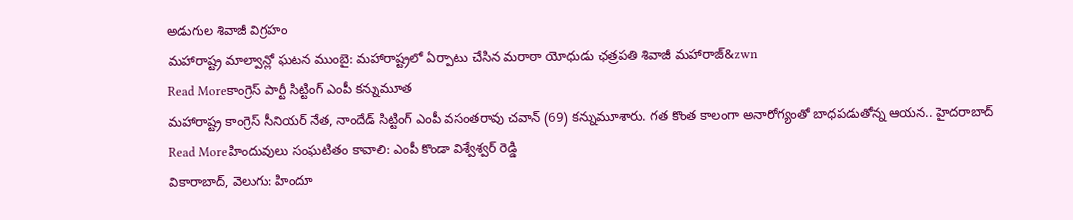అడుగుల శివాజీ విగ్రహం
మహారాష్ట్ర మాల్వాన్లో ఘటన ముంబై: మహారాష్ట్రలో ఏర్పాటు చేసిన మరాఠా యోధుడు ఛత్రపతి శివాజీ మహారాజ్&zwn
Read Moreకాంగ్రెస్ పార్టీ సిట్టింగ్ ఎంపీ కన్నుమూత
మహారాష్ట్ర కాంగ్రెస్ సీనియర్ నేత, నాందేడ్ సిట్టింగ్ ఎంపీ వసంతరావు చవాన్ (69) కన్నుమూశారు. గత కొంత కాలంగా అనారోగ్యంతో బాధపడుతోన్న ఆయన.. హైదరాబాద్
Read Moreహిందువులు సంఘటితం కావాలి: ఎంపీ కొండా విశ్వేశ్వర్ రెడ్డి
వికారాబాద్, వెలుగు: హిందూ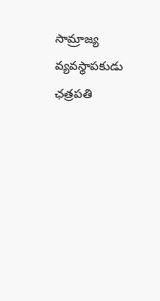సామ్రాజ్య వ్యవస్థాపకుడు ఛత్రపతి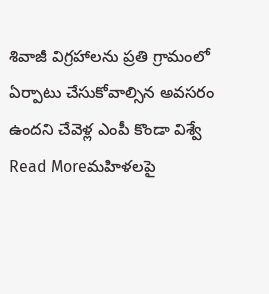శివాజీ విగ్రహాలను ప్రతి గ్రామంలో ఏర్పాటు చేసుకోవాల్సిన అవసరం ఉందని చేవెళ్ల ఎంపీ కొండా విశ్వే
Read Moreమహిళలపై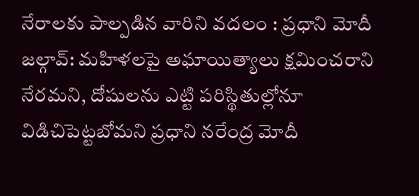నేరాలకు పాల్పడిన వారిని వదలం : ప్రధాని మోదీ
జల్గావ్: మహిళలపై అఘాయిత్యాలు క్షమించరాని నేరమని, దోషులను ఎట్టి పరిస్థితుల్లోనూ విడిచిపెట్టబోమని ప్రధాని నరేంద్ర మోదీ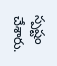స్పష్టం చేశారు.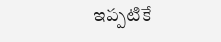ఇప్పటికే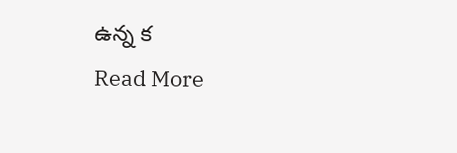ఉన్న క
Read More